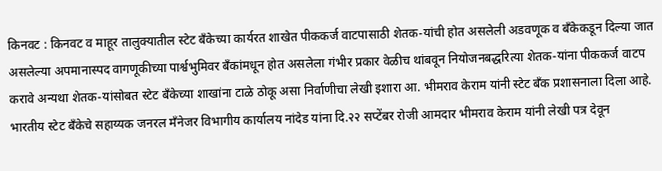किनवट : किनवट व माहूर तालुक्यातील स्टेट बँकेच्या कार्यरत शाखेत पीककर्ज वाटपासाठी शेतक-यांची होत असलेली अडवणूक व बँकेकडून दिल्या जात असलेल्या अपमानास्पद वागणूकीच्या पार्श्वभुमिवर बँकांमधून होत असलेला गंभीर प्रकार वेळीच थांबवून नियोजनबद्धरित्या शेतक-यांना पीककर्ज वाटप करावे अन्यथा शेतक-यांसोबत स्टेट बँकेच्या शाखांना टाळे ठोकू असा निर्वाणीचा लेखी इशारा आ. भीमराव केराम यांनी स्टेट बँक प्रशासनाला दिला आहे.
भारतीय स्टेट बँकेचे सहाय्यक जनरल मँनेजर विभागीय कार्यालय नांदेड यांना दि.२२ सप्टेंबर रोजी आमदार भीमराव केराम यांनी लेखी पत्र देवून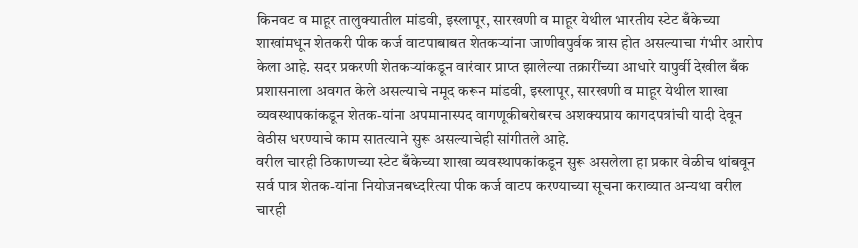किनवट व माहूर तालुक्यातील मांडवी, इस्लापूर, सारखणी व माहूर येथील भारतीय स्टेट बँकेच्या शाखांमधून शेतकरी पीक कर्ज वाटपाबाबत शेतकऱ्यांना जाणीवपुर्वक त्रास होत असल्याचा गंभीर आरोप केला आहे. सदर प्रकरणी शेतकऱ्यांकडून वारंवार प्राप्त झालेल्या तक्रारींच्या आधारे यापुर्वी देखील बँक प्रशासनाला अवगत केले असल्याचे नमूद करून मांडवी, इस्लापूर, सारखणी व माहूर येथील शाखा व्यवस्थापकांकडून शेतक-यांना अपमानास्पद वागणूकीबरोबरच अशक्यप्राय कागदपत्रांची यादी देवून वेठीस धरण्याचे काम सातत्याने सुरू असल्याचेही सांगीतले आहे.
वरील चारही ठिकाणच्या स्टेट बँकेच्या शाखा व्यवस्थापकांकडून सुरू असलेला हा प्रकार वेळीच थांबवून सर्व पात्र शेतक-यांना नियोजनबध्दरित्या पीक कर्ज वाटप करण्याच्या सूचना कराव्यात अन्यथा वरील चारही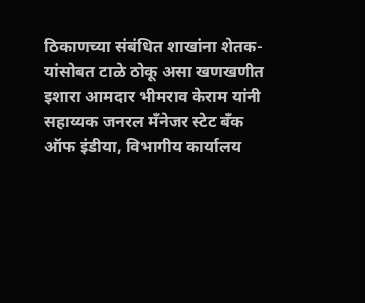ठिकाणच्या संबंधित शाखांना शेतक-यांसोबत टाळे ठोकू असा खणखणीत इशारा आमदार भीमराव केराम यांनी सहाय्यक जनरल मँनेजर स्टेट बँक ऑफ इंडीया, विभागीय कार्यालय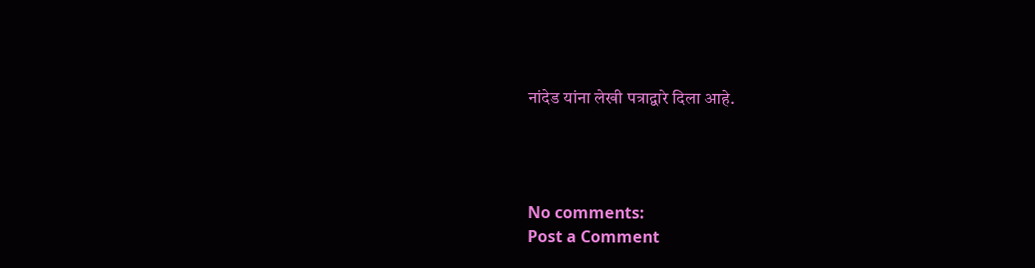नांदेड यांना लेखी पत्राद्वारे दिला आहे.




No comments:
Post a Comment